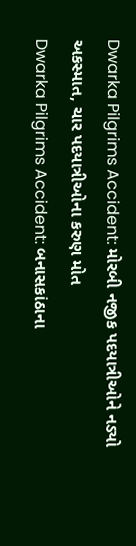Dwarka Pilgrims Accident: મોરબી નજીક પદયાત્રીઓને નડ્યો અકસ્માત, ચાર પદયાત્રીઓના કરુણ મોત
Dwarka Pilgrims Accident: બનાસકાંઠાના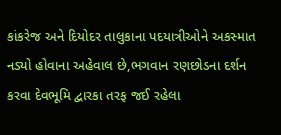કાંકરેજ અને દિયોદર તાલુકાના પદયાત્રીઓને અકસ્માત નડ્યો હોવાના અહેવાલ છે,ભગવાન રણછોડના દર્શન કરવા દેવભૂમિ દ્વારકા તરફ જઈ રહેલા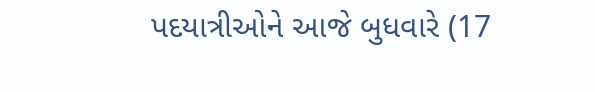પદયાત્રીઓને આજે બુધવારે (17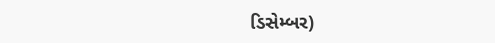ડિસેમ્બર)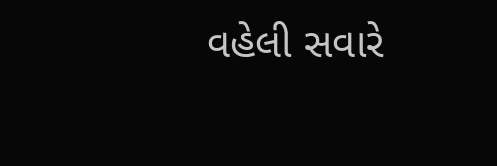વહેલી સવારે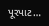પૂરપાટ…